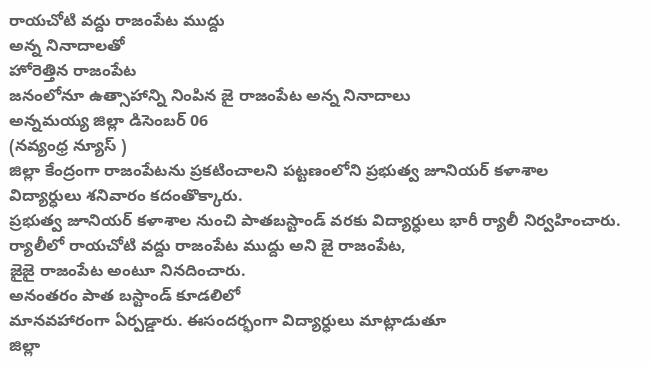రాయచోటి వద్దు రాజంపేట ముద్దు
అన్న నినాదాలతో
హోరెత్తిన రాజంపేట
జనంలోనూ ఉత్సాహాన్ని నింపిన జై రాజంపేట అన్న నినాదాలు
అన్నమయ్య జిల్లా డిసెంబర్ 06
(నవ్యంధ్ర న్యూస్ )
జిల్లా కేంద్రంగా రాజంపేటను ప్రకటించాలని పట్టణంలోని ప్రభుత్వ జూనియర్ కళాశాల విద్యార్ధులు శనివారం కదంతొక్కారు.
ప్రభుత్వ జూనియర్ కళాశాల నుంచి పాతబస్టాండ్ వరకు విద్యార్ధులు భారీ ర్యాలీ నిర్వహించారు.
ర్యాలీలో రాయచోటి వద్దు రాజంపేట ముద్దు అని జై రాజంపేట,
జైజై రాజంపేట అంటూ నినదించారు.
అనంతరం పాత బస్టాండ్ కూడలిలో
మానవహారంగా ఏర్పడ్డారు. ఈసందర్భంగా విద్యార్ధులు మాట్లాడుతూ
జిల్లా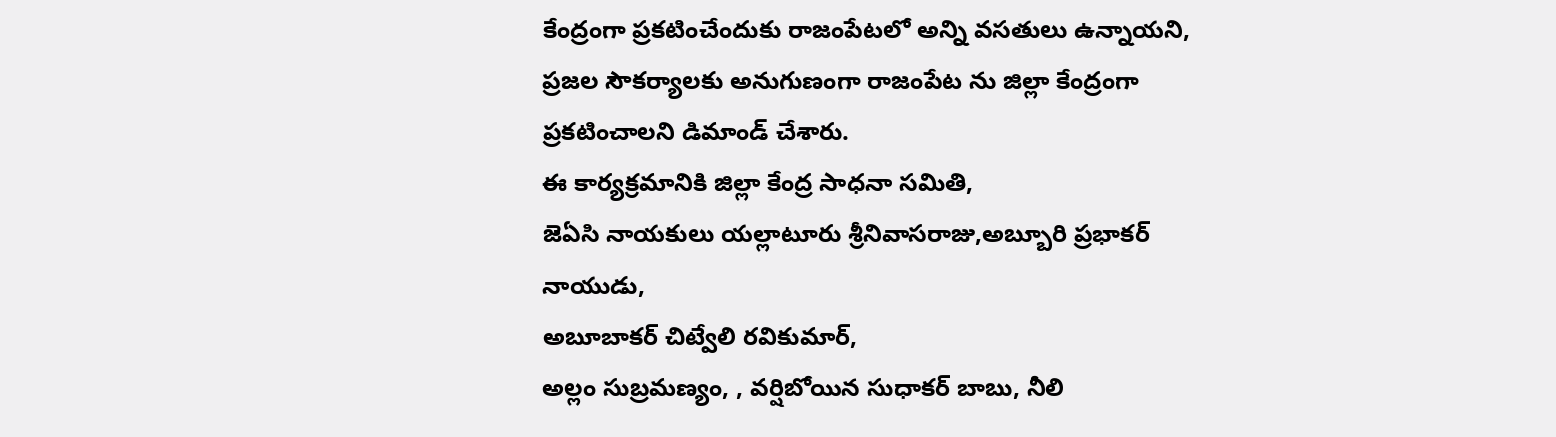కేంద్రంగా ప్రకటించేందుకు రాజంపేటలో అన్ని వసతులు ఉన్నాయని, ప్రజల సౌకర్యాలకు అనుగుణంగా రాజంపేట ను జిల్లా కేంద్రంగా ప్రకటించాలని డిమాండ్ చేశారు.
ఈ కార్యక్రమానికి జిల్లా కేంద్ర సాధనా సమితి,
జెఏసి నాయకులు యల్లాటూరు శ్రీనివాసరాజు,అబ్బూరి ప్రభాకర్ నాయుడు,
అబూబాకర్ చిట్వేలి రవికుమార్,
అల్లం సుబ్రమణ్యం, , వర్షిబోయిన సుధాకర్ బాబు, నీలి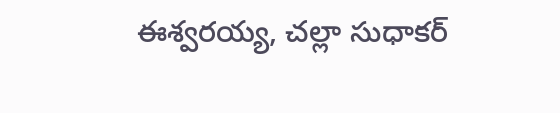ఈశ్వరయ్య, చల్లా సుధాకర్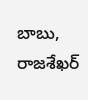బాబు, రాజశేఖర్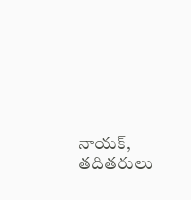నాయక్, తదితరులు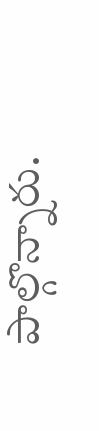పాల్గొన్నారు.